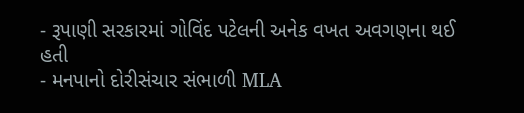- રૂપાણી સરકારમાં ગોવિંદ પટેલની અનેક વખત અવગણના થઈ હતી
- મનપાનો દોરીસંચાર સંભાળી MLA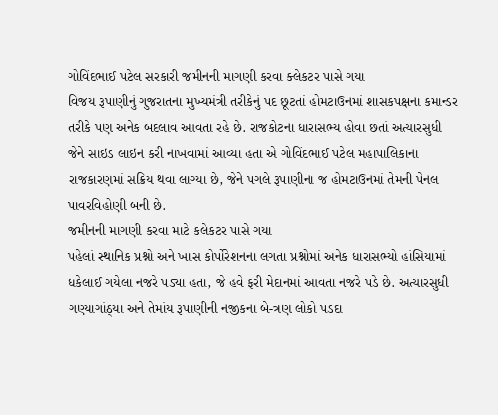ગોવિંદભાઈ પટેલ સરકારી જમીનની માગણી કરવા ક્લેકટર પાસે ગયા
વિજય રૂપાણીનું ગુજરાતના મુખ્યમંત્રી તરીકેનું પદ છૂટતાં હોમટાઉનમાં શાસકપક્ષના કમાન્ડર તરીકે પણ અનેક બદલાવ આવતા રહે છે. રાજકોટના ધારાસભ્ય હોવા છતાં અત્યારસુધી જેને સાઇડ લાઇન કરી નાખવામાં આવ્યા હતા એ ગોવિંદભાઈ પટેલ મહાપાલિકાના રાજકારણમાં સક્રિય થવા લાગ્યા છે, જેને પગલે રૂપાણીના જ હોમટાઉનમાં તેમની પેનલ પાવરવિહોણી બની છે.
જમીનની માગણી કરવા માટે કલેકટર પાસે ગયા
પહેલાં સ્થાનિક પ્રશ્નો અને ખાસ કોર્પોરેશનના લગતા પ્રશ્નોમાં અનેક ધારાસભ્યો હાંસિયામાં ધકેલાઈ ગયેલા નજરે પડ્યા હતા, જે હવે ફરી મેદાનમાં આવતા નજરે પડે છે. અત્યારસુધી ગણ્યાગાંઠ્યા અને તેમાંય રૂપાણીની નજીકના બે-ત્રણ લોકો પડદા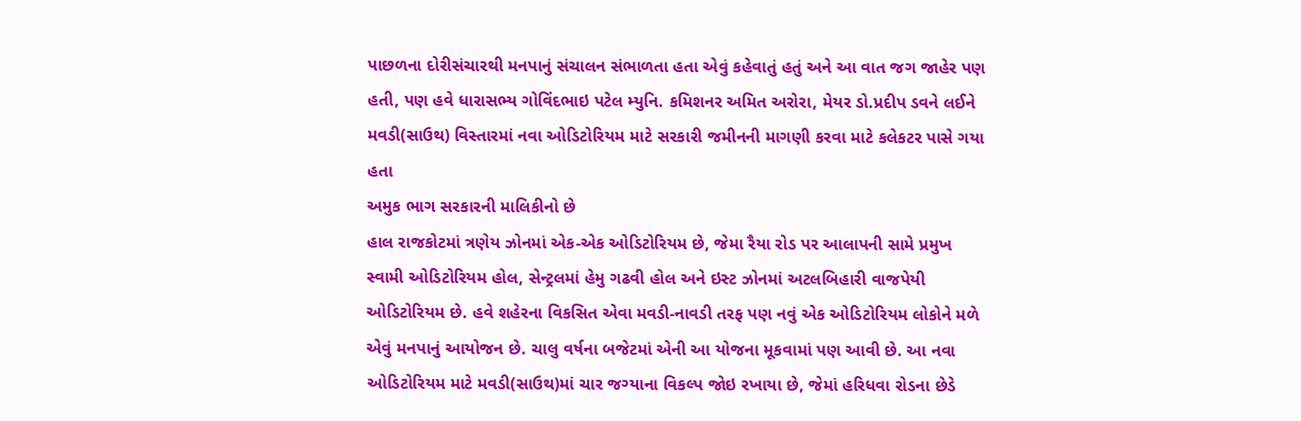પાછળના દોરીસંચારથી મનપાનું સંચાલન સંભાળતા હતા એવું કહેવાતું હતું અને આ વાત જગ જાહેર પણ હતી, પણ હવે ધારાસભ્ય ગોવિંદભાઇ પટેલ મ્યુનિ. કમિશનર અમિત અરોરા, મેયર ડો.પ્રદીપ ડવને લઈને મવડી(સાઉથ) વિસ્તારમાં નવા ઓડિટોરિયમ માટે સરકારી જમીનની માગણી કરવા માટે કલેકટર પાસે ગયા હતા
અમુક ભાગ સરકારની માલિકીનો છે
હાલ રાજકોટમાં ત્રણેય ઝોનમાં એક-એક ઓડિટોરિયમ છે, જેમા રૈયા રોડ પર આલાપની સામે પ્રમુખ સ્વામી ઓડિટોરિયમ હોલ, સેન્ટ્રલમાં હેમુ ગઢવી હોલ અને ઇસ્ટ ઝોનમાં અટલબિહારી વાજપેયી ઓડિટોરિયમ છે. હવે શહેરના વિકસિત એવા મવડી-નાવડી તરફ પણ નવું એક ઓડિટોરિયમ લોકોને મળે એવું મનપાનું આયોજન છે. ચાલુ વર્ષના બજેટમાં એની આ યોજના મૂકવામાં પણ આવી છે. આ નવા ઓડિટોરિયમ માટે મવડી(સાઉથ)માં ચાર જગ્યાના વિકલ્પ જોઇ રખાયા છે, જેમાં હરિધવા રોડના છેડે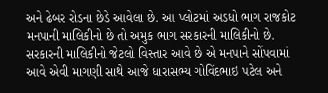અને ઢેબર રોડના છેડે આવેલા છે. આ પ્લોટમાં અડધો ભાગ રાજકોટ મનપાની માલિકીનો છે તો અમુક ભાગ સરકારની માલિકીનો છે. સરકારની માલિકીનો જેટલો વિસ્તાર આવે છે એ મનપાને સોંપવામાં આવે એવી માગણી સાથે આજે ધારાસભ્ય ગોવિંદભાઇ પટેલ અને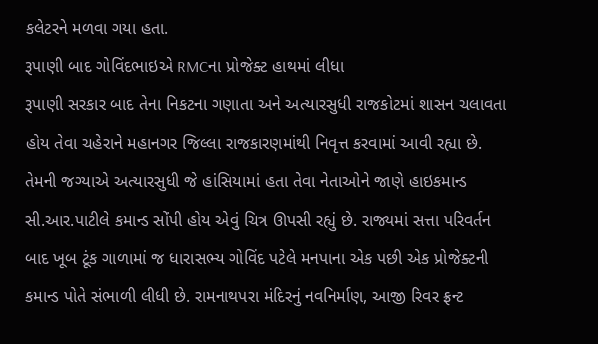કલેટરને મળવા ગયા હતા.
રૂપાણી બાદ ગોવિંદભાઇએ RMCના પ્રોજેક્ટ હાથમાં લીધા
રૂપાણી સરકાર બાદ તેના નિકટના ગણાતા અને અત્યારસુધી રાજકોટમાં શાસન ચલાવતા હોય તેવા ચહેરાને મહાનગર જિલ્લા રાજકારણમાંથી નિવૃત્ત કરવામાં આવી રહ્યા છે. તેમની જગ્યાએ અત્યારસુધી જે હાંસિયામાં હતા તેવા નેતાઓને જાણે હાઇકમાન્ડ સી.આર.પાટીલે કમાન્ડ સોંપી હોય એવું ચિત્ર ઊપસી રહ્યું છે. રાજ્યમાં સત્તા પરિવર્તન બાદ ખૂબ ટૂંક ગાળામાં જ ધારાસભ્ય ગોવિંદ પટેલે મનપાના એક પછી એક પ્રોજેક્ટની કમાન્ડ પોતે સંભાળી લીધી છે. રામનાથપરા મંદિરનું નવનિર્માણ, આજી રિવર ફ્રન્ટ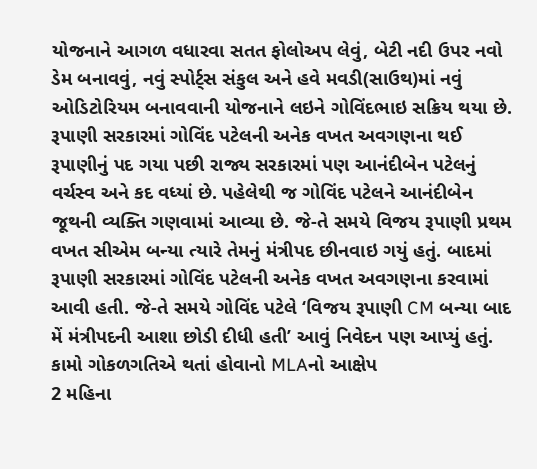યોજનાને આગળ વધારવા સતત ફોલોઅપ લેવું, બેટી નદી ઉપર નવો ડેમ બનાવવું, નવું સ્પોર્ટ્સ સંકુલ અને હવે મવડી(સાઉથ)માં નવું ઓડિટોરિયમ બનાવવાની યોજનાને લઇને ગોવિંદભાઇ સક્રિય થયા છે.
રૂપાણી સરકારમાં ગોવિંદ પટેલની અનેક વખત અવગણના થઈ
રૂપાણીનું પદ ગયા પછી રાજ્ય સરકારમાં પણ આનંદીબેન પટેલનું વર્ચસ્વ અને કદ વધ્યાં છે. પહેલેથી જ ગોવિંદ પટેલને આનંદીબેન જૂથની વ્યક્તિ ગણવામાં આવ્યા છે. જે-તે સમયે વિજય રૂપાણી પ્રથમ વખત સીએમ બન્યા ત્યારે તેમનું મંત્રીપદ છીનવાઇ ગયું હતું. બાદમાં રૂપાણી સરકારમાં ગોવિંદ પટેલની અનેક વખત અવગણના કરવામાં આવી હતી. જે-તે સમયે ગોવિંદ પટેલે ‘વિજય રૂપાણી CM બન્યા બાદ મેં મંત્રીપદની આશા છોડી દીધી હતી’ આવું નિવેદન પણ આપ્યું હતું.
કામો ગોકળગતિએ થતાં હોવાનો MLAનો આક્ષેપ
2 મહિના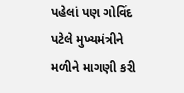પહેલાં પણ ગોવિંદ પટેલે મુખ્યમંત્રીને મળીને માગણી કરી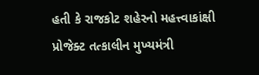હતી કે રાજકોટ શહેરનો મહત્ત્વાકાંક્ષી પ્રોજેક્ટ તત્કાલીન મુખ્યમંત્રી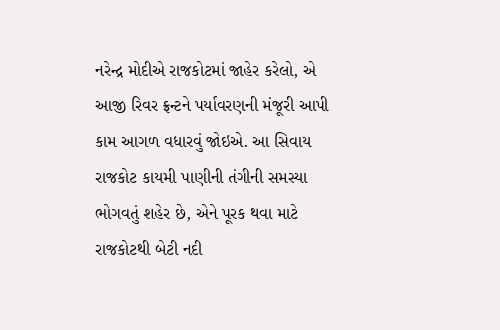નરેન્દ્ર મોદીએ રાજકોટમાં જાહેર કરેલો, એ આજી રિવર ફ્રન્ટને પર્યાવરણની મંજૂરી આપી કામ આગળ વધારવું જોઇએ. આ સિવાય રાજકોટ કાયમી પાણીની તંગીની સમસ્યા ભોગવતું શહેર છે, એને પૂરક થવા માટે રાજકોટથી બેટી નદી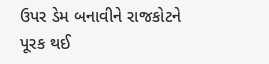ઉપર ડેમ બનાવીને રાજકોટને પૂરક થઈ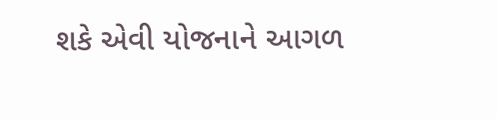શકે એવી યોજનાને આગળ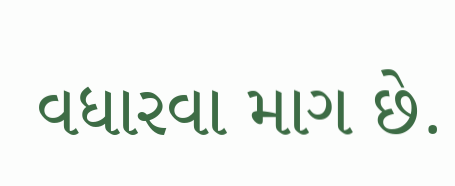વધારવા માગ છે.